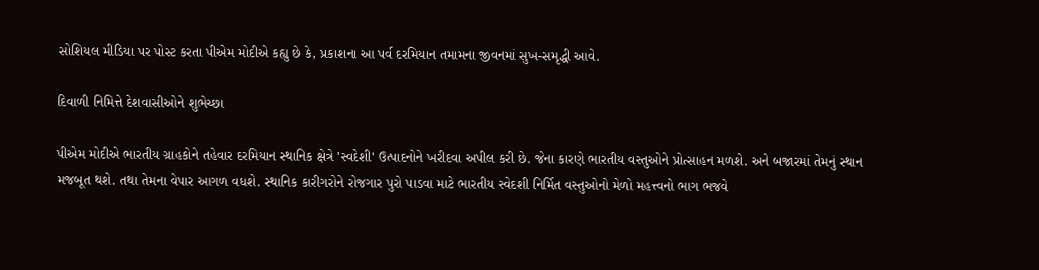સોશિયલ મીડિયા પર પોસ્ટ કરતા પીએમ મોદીએ કહ્યુ છે કે, પ્રકાશના આ પર્વ દરમિયાન તમામના જીવનમાં સુખ-સમૃદ્ધી આવે.

દિવાળી નિમિત્તે દેશવાસીઓને શુભેચ્છા

પીએમ મોદીએ ભારતીય ગ્રાહકોને તહેવાર દરમિયાન સ્થાનિક ક્ષેત્રે 'સ્વદેશી' ઉત્પાદનોને ખરીદવા અપીલ કરી છે. જેના કારણે ભારતીય વસ્તુઓને પ્રોત્સાહન મળશે. અને બજારમાં તેમનું સ્થાન મજબૂત થશે. તથા તેમના વેપાર આગળ વધશે. સ્થાનિક કારીગરોને રોજગાર પુરો પાડવા માટે ભારતીય સ્વેદશી નિર્મિત વસ્તુઓનો મેળો મહત્ત્વનો ભાગ ભજવે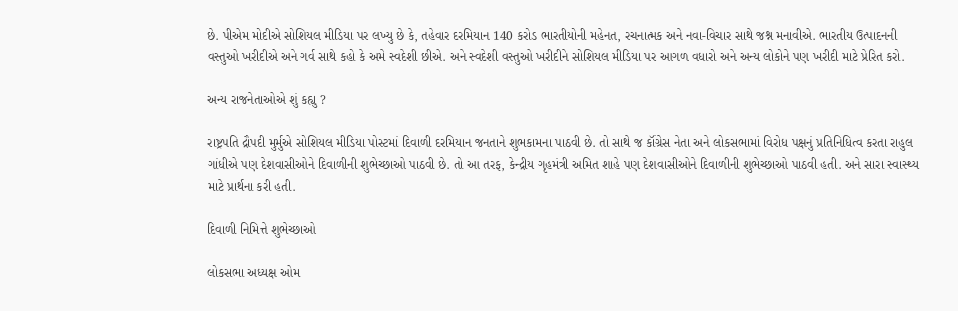છે. પીએમ મોદીએ સોશિયલ મીડિયા પર લખ્યુ છે કે, તહેવાર દરમિયાન 140 કરોડ ભારતીયોની મહેનત, રચનાત્મક અને નવા-વિચાર સાથે જશ્ન મનાવીએ. ભારતીય ઉત્પાદનની વસ્તુઓ ખરીદીએ અને ગર્વ સાથે કહો કે અમે સ્વદેશી છીએ. અને સ્વદેશી વસ્તુઓ ખરીદીને સોશિયલ મીડિયા પર આગળ વધારો અને અન્ય લોકોને પણ ખરીદી માટે પ્રેરિત કરો.

અન્ય રાજનેતાઓએ શું કહ્યુ ?

રાષ્ટ્રપતિ દ્રૌપદી મુર્મુએ સોશિયલ મીડિયા પોસ્ટમાં દિવાળી દરમિયાન જનતાને શુભકામના પાઠવી છે. તો સાથે જ કૉંગ્રેસ નેતા અને લોકસભામાં વિરોધ પક્ષનું પ્રતિનિધિત્વ કરતા રાહુલ ગાંધીએ પણ દેશવાસીઓને દિવાળીની શુભેચ્છાઓ પાઠવી છે. તો આ તરફ, કેન્દ્રીય ગૃહમંત્રી અમિત શાહે પણ દેશવાસીઓને દિવાળીની શુભેચ્છાઓ પાઠવી હતી. અને સારા સ્વાસ્થ્ય માટે પ્રાર્થના કરી હતી.

દિવાળી નિમિત્તે શુભેચ્છાઓ

લોકસભા અધ્યક્ષ ઓમ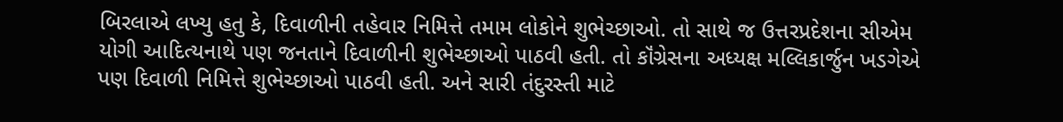બિરલાએ લખ્યુ હતુ કે, દિવાળીની તહેવાર નિમિત્તે તમામ લોકોને શુભેચ્છાઓ. તો સાથે જ ઉત્તરપ્રદેશના સીએમ યોગી આદિત્યનાથે પણ જનતાને દિવાળીની શુભેચ્છાઓ પાઠવી હતી. તો કૉંગ્રેસના અધ્યક્ષ મલ્લિકાર્જુન ખડગેએ પણ દિવાળી નિમિત્તે શુભેચ્છાઓ પાઠવી હતી. અને સારી તંદુરસ્તી માટે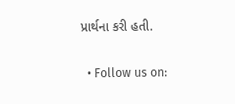પ્રાર્થના કરી હતી.

  • Follow us on: